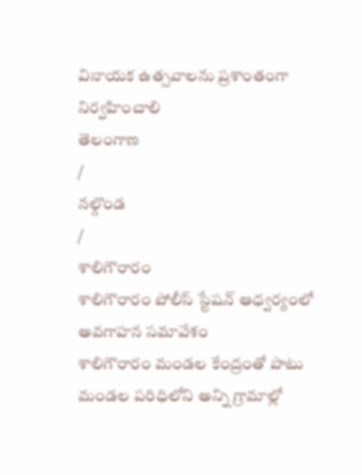వినాయక ఉత్సవాలను ప్రశాంతంగా నిర్వహించాలి
తెలంగాణ
/
నల్గొండ
/
శాలిగౌరారం
శాలిగౌరారం పోలీస్ స్టేషన్ ఆధ్వర్యంలో అవగాహన సమావేశం
శాలిగౌరారం మండల కేంద్రంతో పాటు మండల పరిధిలోని అన్ని గ్రామాల్లో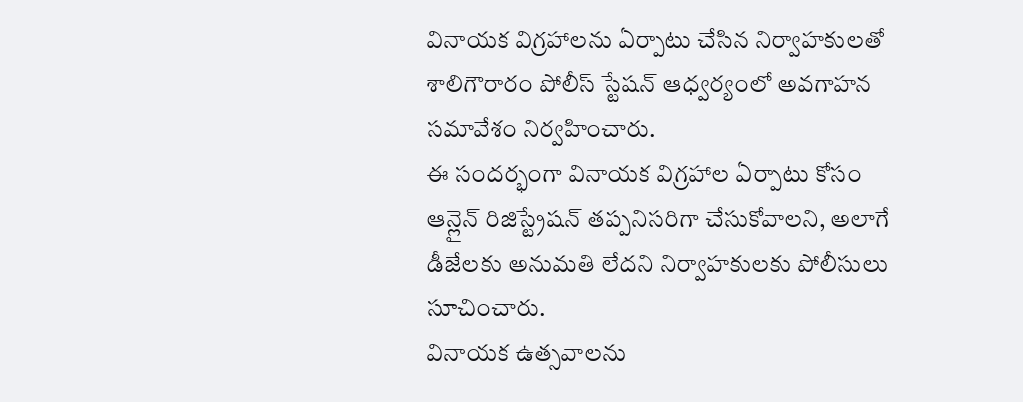వినాయక విగ్రహాలను ఏర్పాటు చేసిన నిర్వాహకులతో శాలిగౌరారం పోలీస్ స్టేషన్ ఆధ్వర్యంలో అవగాహన సమావేశం నిర్వహించారు.
ఈ సందర్భంగా వినాయక విగ్రహాల ఏర్పాటు కోసం ఆన్లైన్ రిజిస్ట్రేషన్ తప్పనిసరిగా చేసుకోవాలని, అలాగే డీజేలకు అనుమతి లేదని నిర్వాహకులకు పోలీసులు సూచించారు.
వినాయక ఉత్సవాలను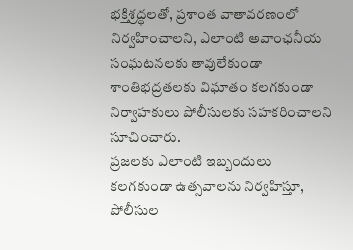భక్తిశ్రద్ధలతో, ప్రశాంత వాతావరణంలో నిర్వహించాలని, ఎలాంటి అవాంఛనీయ సంఘటనలకు తావులేకుండా శాంతిభద్రతలకు విఘాతం కలగకుండా నిర్వాహకులు పోలీసులకు సహకరించాలని సూచించారు.
ప్రజలకు ఎలాంటి ఇబ్బందులు కలగకుండా ఉత్సవాలను నిర్వహిస్తూ, పోలీసుల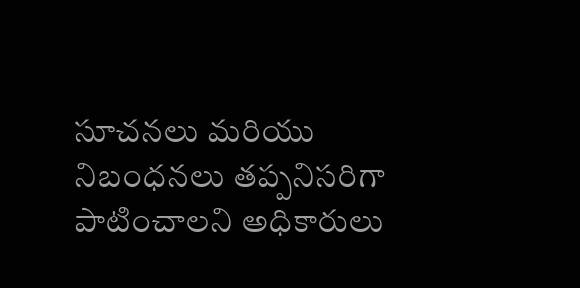సూచనలు మరియు నిబంధనలు తప్పనిసరిగా పాటించాలని అధికారులు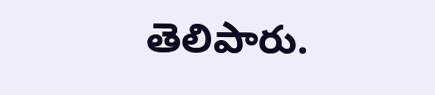తెలిపారు.